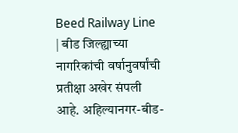Beed Railway Line | बीड जिल्ह्याच्या नागरिकांची वर्षानुवर्षांची प्रतीक्षा अखेर संपली आहे. अहिल्यानगर-बीड-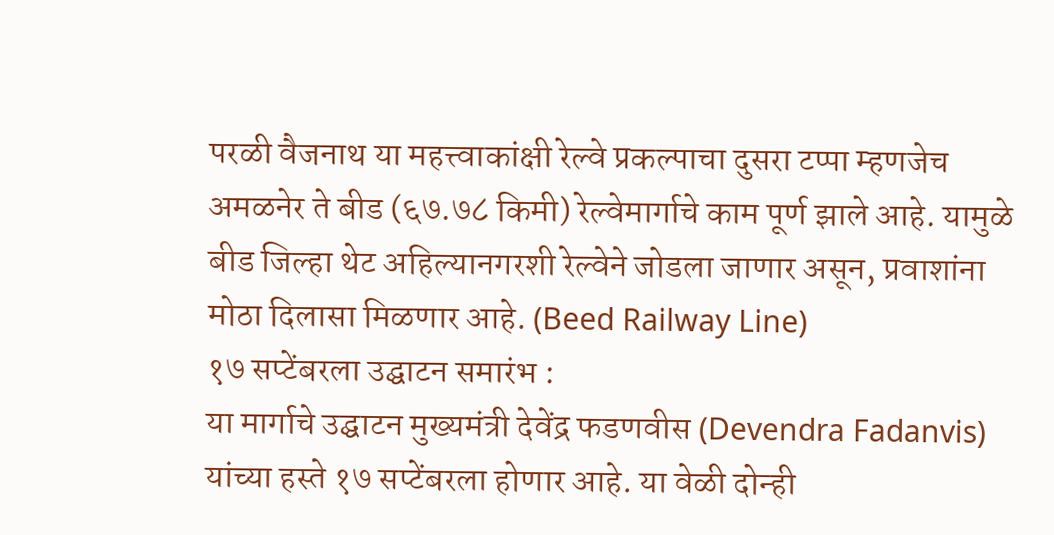परळी वैजनाथ या महत्त्वाकांक्षी रेल्वे प्रकल्पाचा दुसरा टप्पा म्हणजेच अमळनेर ते बीड (६७.७८ किमी) रेल्वेमार्गाचे काम पूर्ण झाले आहे. यामुळे बीड जिल्हा थेट अहिल्यानगरशी रेल्वेने जोडला जाणार असून, प्रवाशांना मोठा दिलासा मिळणार आहे. (Beed Railway Line)
१७ सप्टेंबरला उद्घाटन समारंभ :
या मार्गाचे उद्घाटन मुख्यमंत्री देवेंद्र फडणवीस (Devendra Fadanvis) यांच्या हस्ते १७ सप्टेंबरला होणार आहे. या वेळी दोन्ही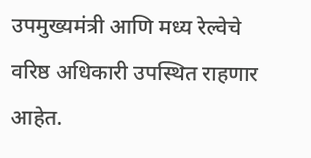उपमुख्यमंत्री आणि मध्य रेल्वेचे वरिष्ठ अधिकारी उपस्थित राहणार आहेत.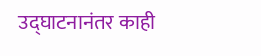उद्घाटनानंतर काही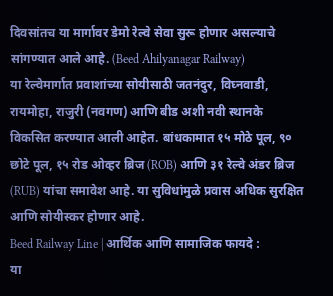दिवसांतच या मार्गावर डेमो रेल्वे सेवा सुरू होणार असल्याचे सांगण्यात आले आहे. (Beed Ahilyanagar Railway)
या रेल्वेमार्गात प्रवाशांच्या सोयीसाठी जतनंदुर, विघ्नवाडी, रायमोहा, राजुरी (नवगण) आणि बीड अशी नवी स्थानके विकसित करण्यात आली आहेत. बांधकामात १५ मोठे पूल, ९० छोटे पूल, १५ रोड ओव्हर ब्रिज (ROB) आणि ३१ रेल्वे अंडर ब्रिज (RUB) यांचा समावेश आहे. या सुविधांमुळे प्रवास अधिक सुरक्षित आणि सोयीस्कर होणार आहे.
Beed Railway Line | आर्थिक आणि सामाजिक फायदे :
या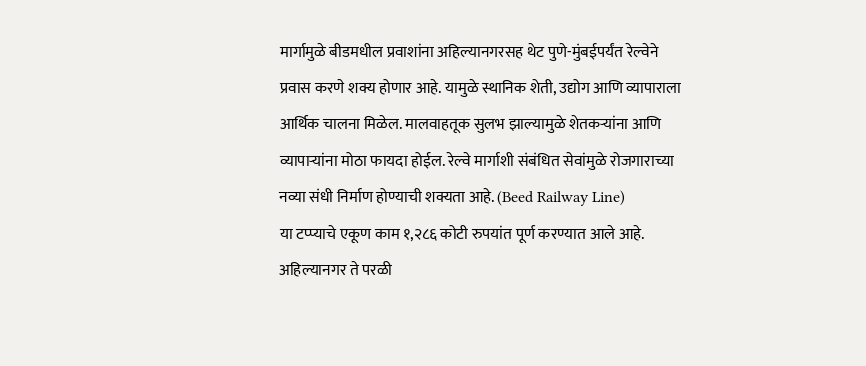मार्गामुळे बीडमधील प्रवाशांना अहिल्यानगरसह थेट पुणे-मुंबईपर्यंत रेल्वेने प्रवास करणे शक्य होणार आहे. यामुळे स्थानिक शेती, उद्योग आणि व्यापाराला आर्थिक चालना मिळेल. मालवाहतूक सुलभ झाल्यामुळे शेतकऱ्यांना आणि व्यापाऱ्यांना मोठा फायदा होईल. रेल्वे मार्गाशी संबंधित सेवांमुळे रोजगाराच्या नव्या संधी निर्माण होण्याची शक्यता आहे. (Beed Railway Line)
या टप्प्याचे एकूण काम १,२८६ कोटी रुपयांत पूर्ण करण्यात आले आहे. अहिल्यानगर ते परळी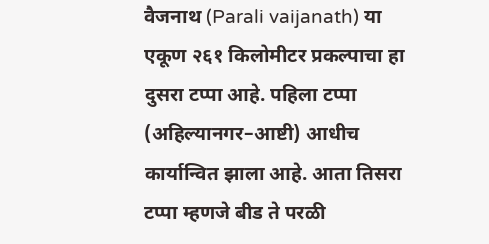वैजनाथ (Parali vaijanath) या एकूण २६१ किलोमीटर प्रकल्पाचा हा दुसरा टप्पा आहे. पहिला टप्पा (अहिल्यानगर–आष्टी) आधीच कार्यान्वित झाला आहे. आता तिसरा टप्पा म्हणजे बीड ते परळी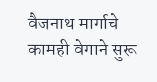वैजनाथ मार्गाचे कामही वेगाने सुरू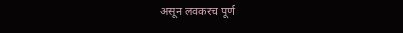असून लवकरच पूर्ण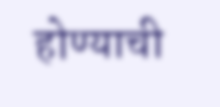होण्याची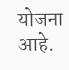योजना आहे.